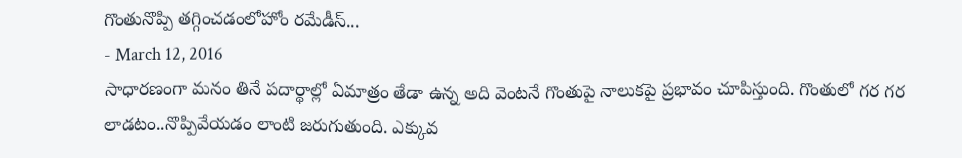గొంతునొప్పి తగ్గించడంలోహోం రమేడీస్...
- March 12, 2016
సాధారణంగా మనం తినే పదార్థాల్లో ఏమాత్రం తేడా ఉన్న అది వెంటనే గొంతుపై నాలుకపై ప్రభావం చూపిస్తుంది. గొంతులో గర గర లాడటం..నొప్పివేయడం లాంటి జరుగుతుంది. ఎక్కువ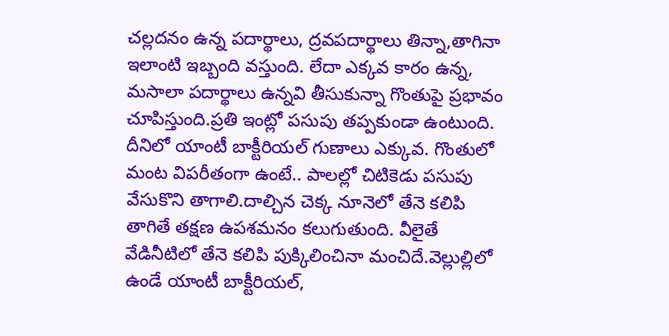చల్లదనం ఉన్న పదార్థాలు, ద్రవపదార్థాలు తిన్నా,తాగినా ఇలాంటి ఇబ్బంది వస్తుంది. లేదా ఎక్కవ కారం ఉన్న, మసాలా పదార్థాలు ఉన్నవి తీసుకున్నా గొంతుపై ప్రభావం చూపిస్తుంది.ప్రతి ఇంట్లో పసుపు తప్పకుండా ఉంటుంది. దీనిలో యాంటీ బాక్టీరియల్ గుణాలు ఎక్కువ. గొంతులో మంట విపరీతంగా ఉంటే.. పాలల్లో చిటికెడు పసుపు వేసుకొని తాగాలి.దాల్చిన చెక్క నూనెలో తేనె కలిపి తాగితే తక్షణ ఉపశమనం కలుగుతుంది. వీలైతే వేడినీటిలో తేనె కలిపి పుక్కిలించినా మంచిదే.వెల్లుల్లిలో ఉండే యాంటీ బాక్టీరియల్,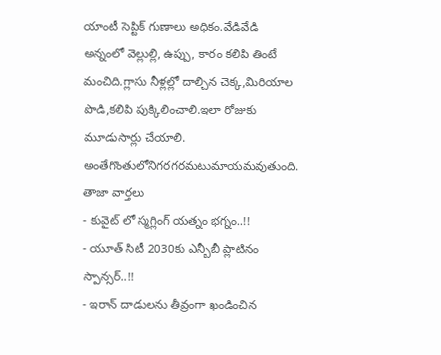యాంటీ సెప్టిక్ గుణాలు అధికం.వేడివేడి అన్నంలో వెల్లుల్లి, ఉప్పు, కారం కలిపి తింటే మంచిది.గ్లాసు నీళ్లల్లో దాల్చిన చెక్క,మిరియాల పొడి,కలిపి పుక్కిలించాలి.ఇలా రోజుకు మూడుసార్లు చేయాలి.
అంతేగొంతులోనిగరగరమటుమాయమవుతుంది.
తాజా వార్తలు
- కువైట్ లో స్మగ్లింగ్ యత్నం భగ్నం..!!
- యూత్ సిటీ 2030కు ఎన్బీబీ ప్లాటినం స్పాన్సర్..!!
- ఇరాన్ దాడులను తీవ్రంగా ఖండించిన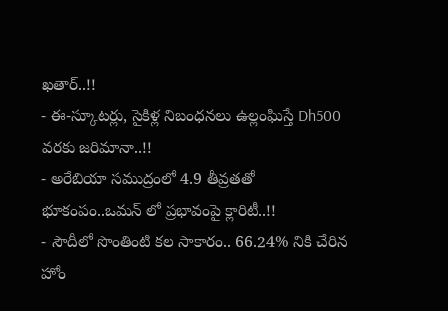ఖతార్..!!
- ఈ-స్కూటర్లు, సైకిళ్ల నిబంధనలు ఉల్లంఘిస్తే Dh500 వరకు జరిమానా..!!
- అరేబియా సముద్రంలో 4.9 తీవ్రతతో భూకంపం..ఒమన్ లో ప్రభావంపై క్లారిటీ..!!
- సౌదీలో సొంతింటి కల సాకారం.. 66.24% నికి చేరిన హోం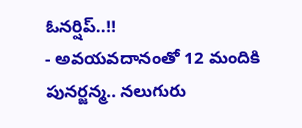ఓనర్షిప్..!!
- అవయవదానంతో 12 మందికి పునర్జన్మ.. నలుగురు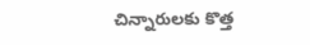చిన్నారులకు కొత్త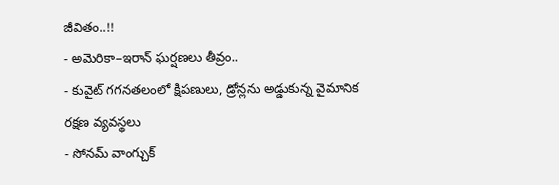జీవితం..!!
- అమెరికా–ఇరాన్ ఘర్షణలు తీవ్రం..
- కువైట్ గగనతలంలో క్షిపణులు, డ్రోన్లను అడ్డుకున్న వైమానిక రక్షణ వ్యవస్థలు
- సోనమ్ వాంగ్చుక్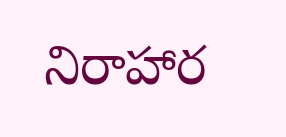నిరాహార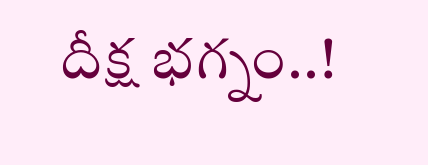దీక్ష భగ్నం..!